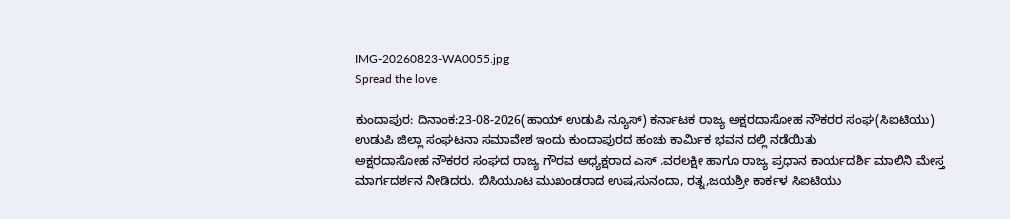IMG-20260823-WA0055.jpg
Spread the love

ಕುಂದಾಪುರ: ದಿನಾಂಕ:23-08-2026(ಹಾಯ್ ಉಡುಪಿ ನ್ಯೂಸ್) ಕರ್ನಾಟಕ ರಾಜ್ಯ ಅಕ್ಷರದಾಸೋಹ ನೌಕರರ ಸಂಘ(ಸಿಐಟಿಯು)
ಉಡುಪಿ ಜಿಲ್ಲಾ ಸಂಘಟನಾ ಸಮಾವೇಶ ಇಂದು ಕುಂದಾಪುರದ ಹಂಚು ಕಾರ್ಮಿಕ ಭವನ ದಲ್ಲಿ ನಡೆಯಿತು
ಅಕ್ಷರದಾಸೋಹ ನೌಕರರ ಸಂಘದ ರಾಜ್ಯ ಗೌರವ ಅಧ್ಯಕ್ಷರಾದ ಎಸ್ .ವರಲಕ್ಷೀ ಹಾಗೂ ರಾಜ್ಯ ಪ್ರಧಾನ ಕಾರ್ಯದರ್ಶಿ ಮಾಲಿನಿ ಮೇಸ್ತ ಮಾರ್ಗದರ್ಶನ ನೀಡಿದರು. ಬಿಸಿಯೂಟ ಮುಖಂಡರಾದ ಉಷ,ಸುನಂದಾ, ರತ್ನ,ಜಯಶ್ರೀ ಕಾರ್ಕಳ ಸಿಐಟಿಯು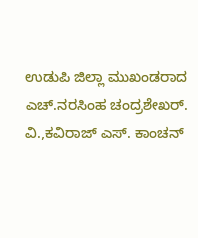ಉಡುಪಿ ಜಿಲ್ಲಾ ಮುಖಂಡರಾದ ಎಚ್.ನರಸಿಂಹ ಚಂದ್ರಶೇಖರ್. ವಿ.,ಕವಿರಾಜ್ ಎಸ್. ಕಾಂಚನ್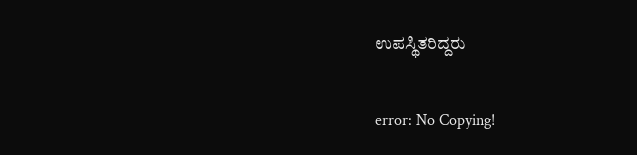ಉಪಸ್ಥಿತರಿದ್ದರು

error: No Copying!